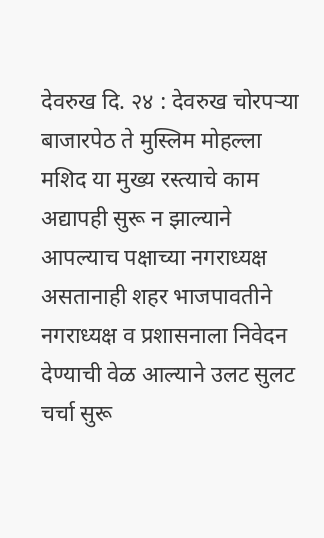देवरुख दि. २४ : देवरुख चोरपऱ्या बाजारपेठ ते मुस्लिम मोहल्ला मशिद या मुख्य रस्त्याचे काम अद्यापही सुरू न झाल्याने आपल्याच पक्षाच्या नगराध्यक्ष असतानाही शहर भाजपावतीने नगराध्यक्ष व प्रशासनाला निवेदन देण्याची वेळ आल्याने उलट सुलट चर्चा सुरू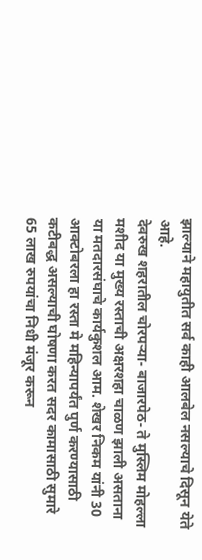झाल्याने महायुतीत सर्व काही आलबेल नसल्याचे दिसून येते आहे.
देवरुख शहरातील चोरपऱ्या- बाजारपेठ- ते मुस्लिम मोहल्ला मशीद या मुख्य रस्ताची अक्षरशहा चाळण झाली असताना या मतदारसंघाचे कार्यकुशल आम. शेखर निकम यांनी 30 आक्टोबरला हा रस्ता मे महिन्यापर्यंत पुर्ण करण्यासाठी कटीबद्ध असल्याची घोषणा करत सदर कामासाठी सुमारे 65 लाख रुपयांचा निधी मंजूर करून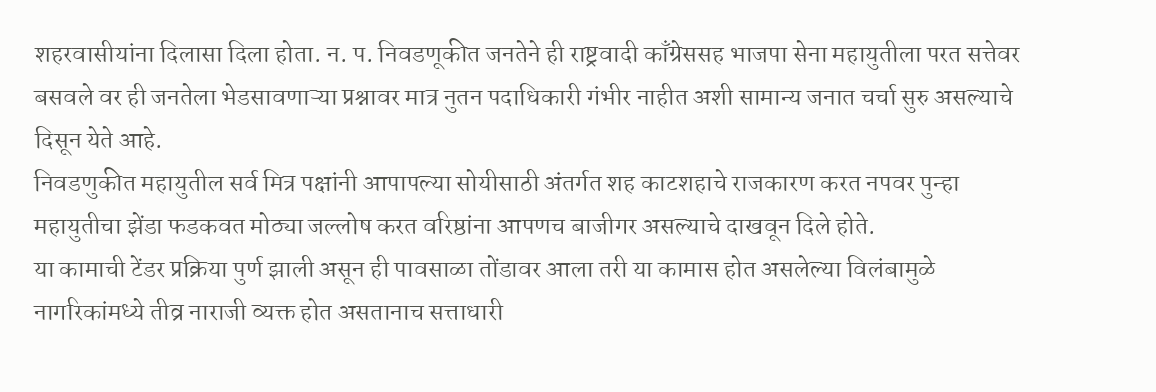शहरवासीयांना दिलासा दिला होता. न. प. निवडणूकीत जनतेने ही राष्ट्रवादी काँग्रेससह भाजपा सेना महायुतीला परत सत्तेवर बसवले वर ही जनतेला भेडसावणाऱ्या प्रश्नावर मात्र नुतन पदाधिकारी गंभीर नाहीत अशी सामान्य जनात चर्चा सुरु असल्याचे दिसून येते आहे.
निवडणुकीत महायुतील सर्व मित्र पक्षांनी आपापल्या सोयीसाठी अंतर्गत शह काटशहाचे राजकारण करत नपवर पुन्हा महायुतीचा झेंडा फडकवत मोठ्या जल्लोष करत वरिष्ठांना आपणच बाजीगर असल्याचे दाखवून दिले होते.
या कामाची टेंडर प्रक्रिया पुर्ण झाली असून ही पावसाळा तोंडावर आला तरी या कामास होत असलेल्या विलंबामुळे नागरिकांमध्ये तीव्र नाराजी व्यक्त होत असतानाच सत्ताधारी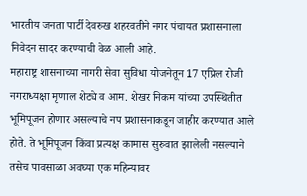भारतीय जनता पार्टी देवरुख शहरवतीने नगर पंचायत प्रशासनाला निवेदन सादर करण्याची वेळ आली आहे.
महाराष्ट्र शासनाच्या नागरी सेवा सुविधा योजनेतून 17 एप्रिल रोजी नगराध्यक्षा मृणाल शेट्ये व आम. शेखर निकम यांच्या उपस्थितीत भूमिपूजन होणार असल्याचे नप प्रशासनाकडून जाहीर करण्यात आले होते. ते भूमिपूजन किंवा प्रत्यक्ष कामास सुरुवात झालेली नसल्याने तसेच पावसाळा अवघ्या एक महिन्यावर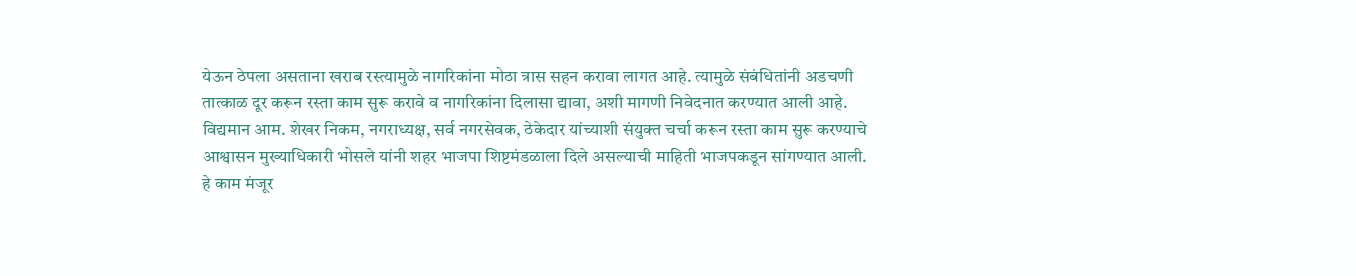येऊन ठेपला असताना खराब रस्त्यामुळे नागरिकांना मोठा त्रास सहन करावा लागत आहे. त्यामुळे संबंधितांनी अडचणी तात्काळ दूर करून रस्ता काम सुरू करावे व नागरिकांना दिलासा द्यावा, अशी मागणी निवेदनात करण्यात आली आहे.
विद्यमान आम. शेखर निकम, नगराध्यक्ष, सर्व नगरसेवक, ठेकेदार यांच्याशी संयुक्त चर्चा करून रस्ता काम सुरू करण्याचे आश्वासन मुख्याधिकारी भोसले यांनी शहर भाजपा शिष्टमंडळाला दिले असल्याची माहिती भाजपकडून सांगण्यात आली.
हे काम मंजूर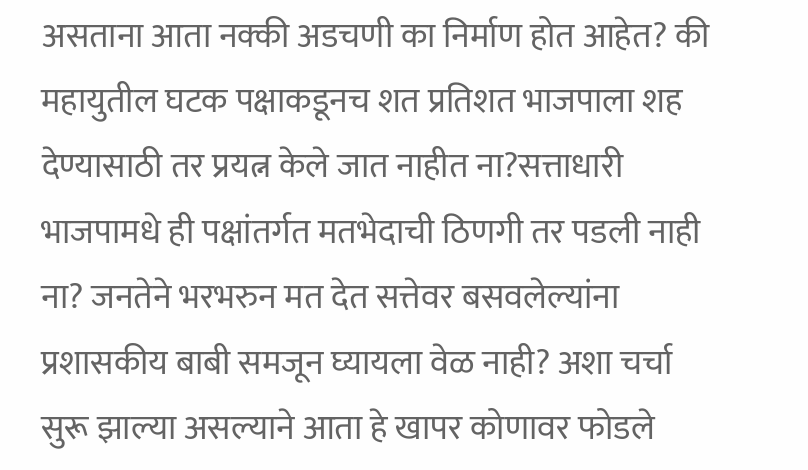असताना आता नक्की अडचणी का निर्माण होत आहेत? की महायुतील घटक पक्षाकडूनच शत प्रतिशत भाजपाला शह देण्यासाठी तर प्रयत्न केले जात नाहीत ना?सत्ताधारी भाजपामधे ही पक्षांतर्गत मतभेदाची ठिणगी तर पडली नाही ना? जनतेने भरभरुन मत देत सत्तेवर बसवलेल्यांना प्रशासकीय बाबी समजून घ्यायला वेळ नाही? अशा चर्चा सुरू झाल्या असल्याने आता हे खापर कोणावर फोडले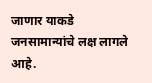जाणार याकडे जनसामान्यांचे लक्ष लागले आहे.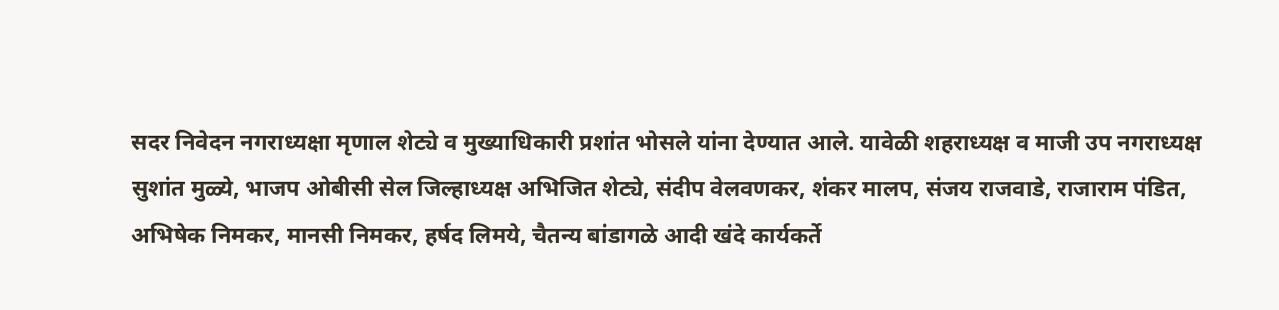सदर निवेदन नगराध्यक्षा मृणाल शेट्ये व मुख्याधिकारी प्रशांत भोसले यांना देण्यात आले. यावेळी शहराध्यक्ष व माजी उप नगराध्यक्ष सुशांत मुळ्ये, भाजप ओबीसी सेल जिल्हाध्यक्ष अभिजित शेट्ये, संदीप वेलवणकर, शंकर मालप, संजय राजवाडे, राजाराम पंडित, अभिषेक निमकर, मानसी निमकर, हर्षद लिमये, चैतन्य बांडागळे आदी खंदे कार्यकर्ते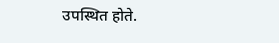उपस्थित होते.